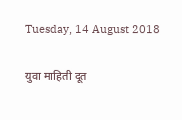Tuesday, 14 August 2018

युवा माहिती दूत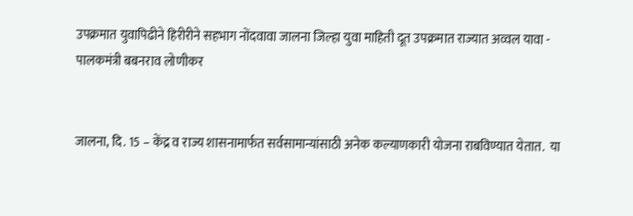उपक्रमात युवापिढीने हिरीरीने सहभाग नोंदवावा जालना जिल्हा युवा माहिती दूत उपक्रमात राज्यात अव्वल यावा - पालकमंत्री बबनराव लोणीकर


जालना, दि. 15 – केंद्र व राज्य शासनामार्फत सर्वसामान्यांसाठी अनेक कल्याणकारी योजना राबविण्यात येतात.  या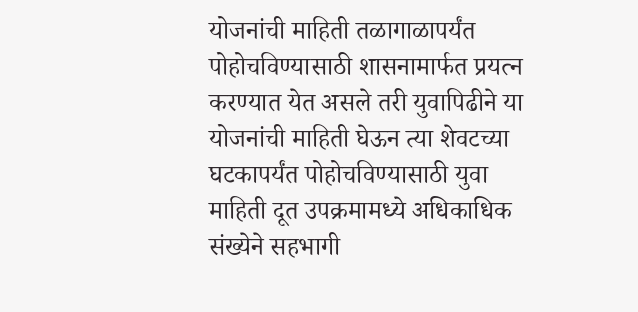योजनांची माहिती तळागाळापर्यंत पोहोचविण्यासाठी शासनामार्फत प्रयत्न करण्यात येत असले तरी युवापिढीने या योजनांची माहिती घेऊन त्या शेवटच्या घटकापर्यंत पोहोचविण्यासाठी युवा माहिती दूत उपक्रमामध्ये अधिकाधिक संख्येने सहभागी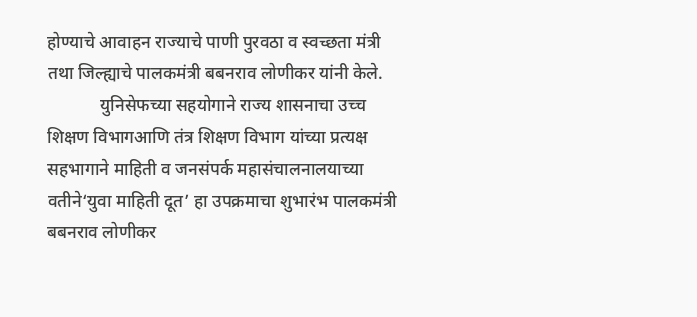होण्याचे आवाहन राज्याचे पाणी पुरवठा व स्वच्छता मंत्री तथा जिल्ह्याचे पालकमंत्री बबनराव लोणीकर यांनी केले.
            युनिसेफच्या सहयोगाने राज्य शासनाचा उच्च शिक्षण विभागआणि तंत्र शिक्षण विभाग यांच्या प्रत्यक्ष सहभागाने माहिती व जनसंपर्क महासंचालनालयाच्या वतीने‘युवा माहिती दूत’ हा उपक्रमाचा शुभारंभ पालकमंत्री बबनराव लोणीकर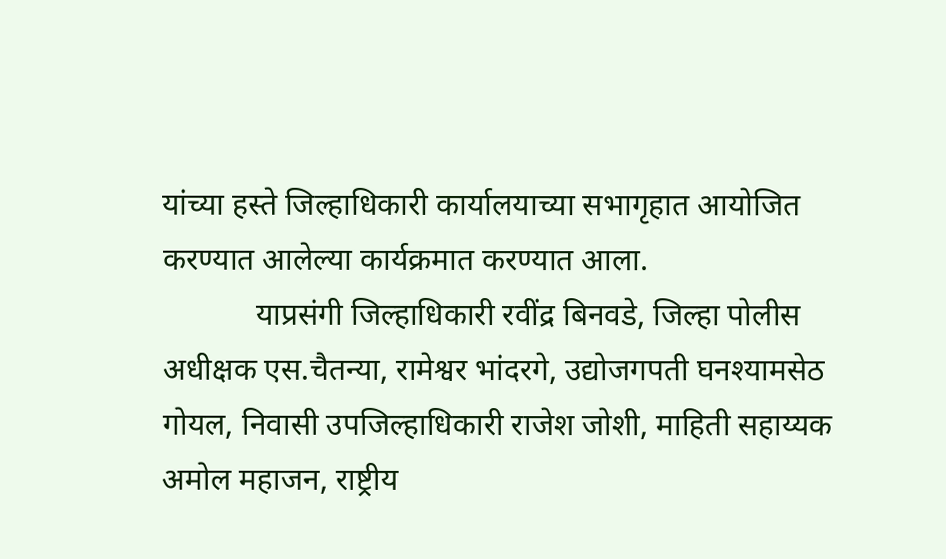यांच्या हस्ते जिल्हाधिकारी कार्यालयाच्या सभागृहात आयोजित करण्यात आलेल्या कार्यक्रमात करण्यात आला.
            याप्रसंगी जिल्हाधिकारी रवींद्र बिनवडे, जिल्हा पोलीस अधीक्षक एस.चैतन्या, रामेश्वर भांदरगे, उद्योजगपती घनश्यामसेठ गोयल, निवासी उपजिल्हाधिकारी राजेश जोशी, माहिती सहाय्यक अमोल महाजन, राष्ट्रीय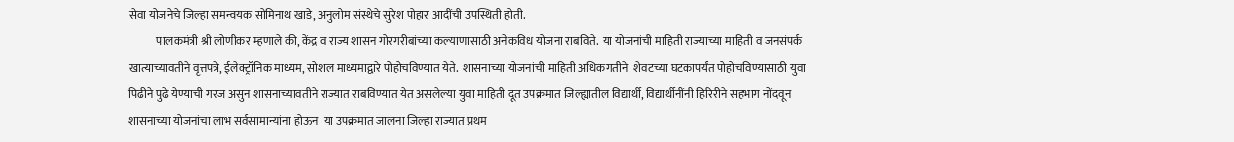सेवा योजनेचे जिल्हा समन्वयक सोमिनाथ खाडे, अनुलोम संस्थेचे सुरेश पोहार आदींची उपस्थिती होती.
            पालकमंत्री श्री लोणीकर म्हणाले की, केंद्र व राज्य शासन गोरगरीबांच्या कल्याणासाठी अनेकविध योजना राबविते.  या योजनांची माहिती राज्याच्या माहिती व जनसंपर्क खात्याच्यावतीने वृत्तपत्रे, ईलेक्ट्रॉनिक माध्यम, सोशल माध्यमाद्वारे पोहोचविण्यात येते.  शासनाच्या योजनांची माहिती अधिकगतीने  शेवटच्या घटकापर्यंत पोहोचविण्यासाठी युवा पिढीने पुढे येण्याची गरज असुन शासनाच्यावतीने राज्यात राबविण्यात येत असलेल्या युवा माहिती दूत उपक्रमात जिल्ह्यातील विद्यार्थी, विद्यार्थीनींनी हिरिरीने सहभाग नोंदवून शासनाच्या योजनांचा लाभ सर्वसामान्यांना होऊन  या उपक्रमात जालना जिल्हा राज्यात प्रथम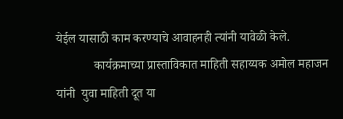येईल यासाठी काम करण्याचे आवाहनही त्यांनी यावेळी केले.
            कार्यक्रमाच्या प्रास्ताविकात माहिती सहाय्यक अमोल महाजन यांनी  युवा माहिती दूत या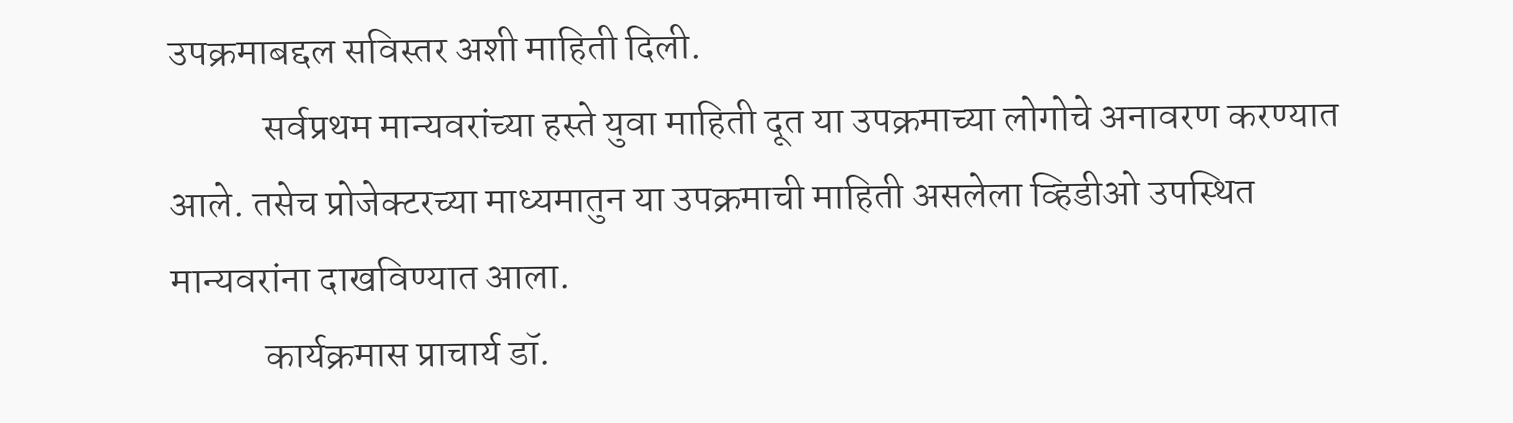उपक्रमाबद्दल सविस्तर अशी माहिती दिली.
            सर्वप्रथम मान्यवरांच्या हस्ते युवा माहिती दूत या उपक्रमाच्या लोगोचे अनावरण करण्यात आले. तसेच प्रोजेक्टरच्या माध्यमातुन या उपक्रमाची माहिती असलेला व्हिडीओ उपस्थित मान्यवरांना दाखविण्यात आला.
            कार्यक्रमास प्राचार्य डॉ.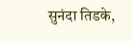सुनंदा तिडके,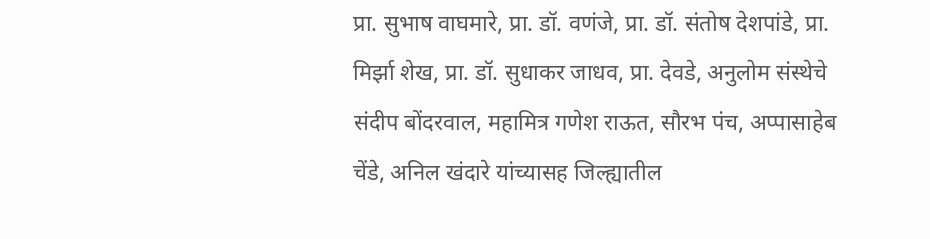प्रा. सुभाष वाघमारे, प्रा. डॉ. वणंजे, प्रा. डॉ. संतोष देशपांडे, प्रा. मिर्झा शेख, प्रा. डॉ. सुधाकर जाधव, प्रा. देवडे, अनुलोम संस्थेचे संदीप बोंदरवाल, महामित्र गणेश राऊत, सौरभ पंच, अप्पासाहेब चेंडे, अनिल खंदारे यांच्यासह जिल्ह्यातील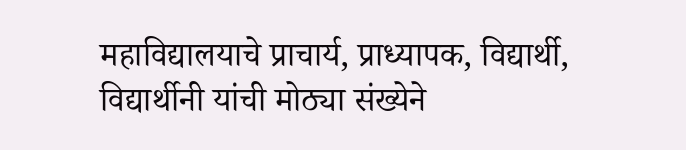महाविद्यालयाचे प्राचार्य, प्राध्यापक, विद्यार्थी, विद्यार्थीनी यांची मोठ्या संख्येने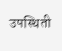उपस्थिती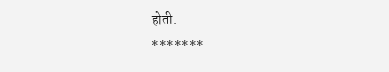होती.
*******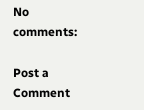No comments:

Post a Comment